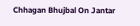Chhagan Bhujbal On Jantar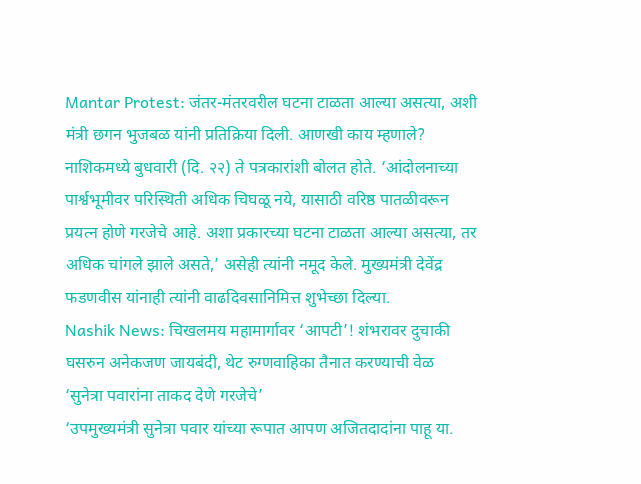Mantar Protest: जंतर-मंतरवरील घटना टाळता आल्या असत्या, अशी मंत्री छगन भुजबळ यांनी प्रतिक्रिया दिली. आणखी काय म्हणाले?
नाशिकमध्ये बुधवारी (दि. २२) ते पत्रकारांशी बोलत होते. ‘आंदोलनाच्या पार्श्वभूमीवर परिस्थिती अधिक चिघळू नये, यासाठी वरिष्ठ पातळीवरून प्रयत्न होणे गरजेचे आहे. अशा प्रकारच्या घटना टाळता आल्या असत्या, तर अधिक चांगले झाले असते,’ असेही त्यांनी नमूद केले. मुख्यमंत्री देवेंद्र फडणवीस यांनाही त्यांनी वाढदिवसानिमित्त शुभेच्छा दिल्या.
Nashik News: चिखलमय महामार्गावर ‘आपटी’! शंभरावर दुचाकी घसरुन अनेकजण जायबंदी, थेट रुग्णवाहिका तैनात करण्याची वेळ
‘सुनेत्रा पवारांना ताकद देणे गरजेचे’
‘उपमुख्यमंत्री सुनेत्रा पवार यांच्या रूपात आपण अजितदादांना पाहू या.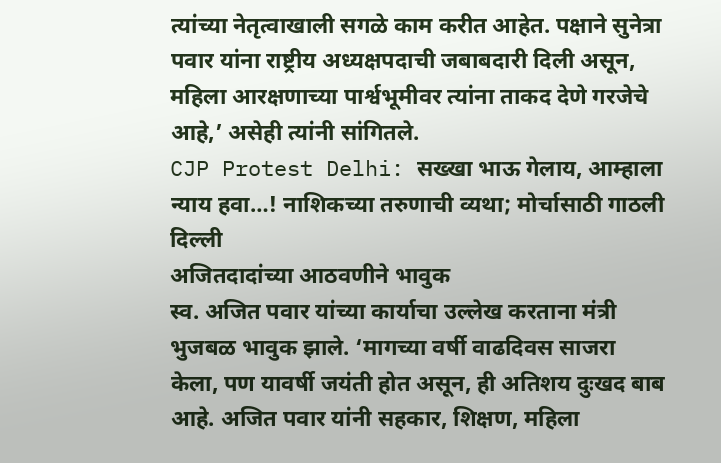त्यांच्या नेतृत्वाखाली सगळे काम करीत आहेत. पक्षाने सुनेत्रा पवार यांना राष्ट्रीय अध्यक्षपदाची जबाबदारी दिली असून, महिला आरक्षणाच्या पार्श्वभूमीवर त्यांना ताकद देणे गरजेचे आहे,’ असेही त्यांनी सांगितले.
CJP Protest Delhi: सख्खा भाऊ गेलाय, आम्हाला न्याय हवा…! नाशिकच्या तरुणाची व्यथा; मोर्चासाठी गाठली दिल्ली
अजितदादांच्या आठवणीने भावुक
स्व. अजित पवार यांच्या कार्याचा उल्लेख करताना मंत्री भुजबळ भावुक झाले. ‘मागच्या वर्षी वाढदिवस साजरा केला, पण यावर्षी जयंती होत असून, ही अतिशय दुःखद बाब आहे. अजित पवार यांनी सहकार, शिक्षण, महिला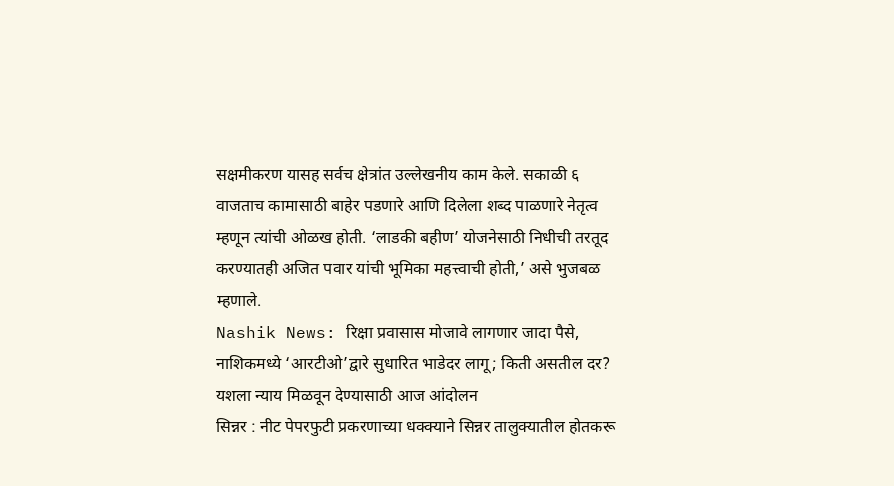सक्षमीकरण यासह सर्वच क्षेत्रांत उल्लेखनीय काम केले. सकाळी ६ वाजताच कामासाठी बाहेर पडणारे आणि दिलेला शब्द पाळणारे नेतृत्व म्हणून त्यांची ओळख होती. ‘लाडकी बहीण’ योजनेसाठी निधीची तरतूद करण्यातही अजित पवार यांची भूमिका महत्त्वाची होती,’ असे भुजबळ म्हणाले.
Nashik News: रिक्षा प्रवासास मोजावे लागणार जादा पैसे, नाशिकमध्ये ‘आरटीओ’द्वारे सुधारित भाडेदर लागू; किती असतील दर?
यशला न्याय मिळवून देण्यासाठी आज आंदोलन
सिन्नर : नीट पेपरफुटी प्रकरणाच्या धक्क्याने सिन्नर तालुक्यातील होतकरू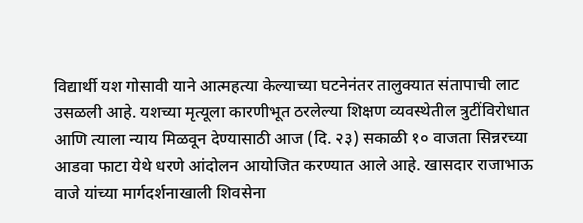विद्यार्थी यश गोसावी याने आत्महत्या केल्याच्या घटनेनंतर तालुक्यात संतापाची लाट उसळली आहे. यशच्या मृत्यूला कारणीभूत ठरलेल्या शिक्षण व्यवस्थेतील त्रुटींविरोधात आणि त्याला न्याय मिळवून देण्यासाठी आज (दि. २३) सकाळी १० वाजता सिन्नरच्या आडवा फाटा येथे धरणे आंदोलन आयोजित करण्यात आले आहे. खासदार राजाभाऊ वाजे यांच्या मार्गदर्शनाखाली शिवसेना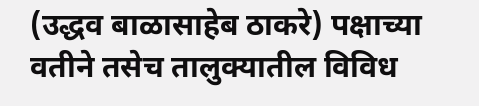(उद्धव बाळासाहेब ठाकरे) पक्षाच्या वतीने तसेच तालुक्यातील विविध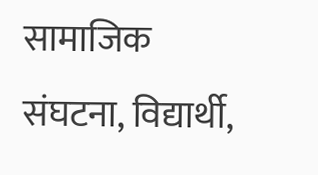सामाजिक संघटना, विद्यार्थी,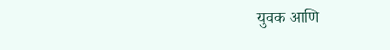युवक आणि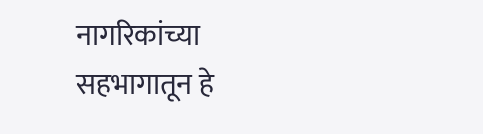नागरिकांच्या सहभागातून हे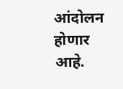आंदोलन होणार आहे.